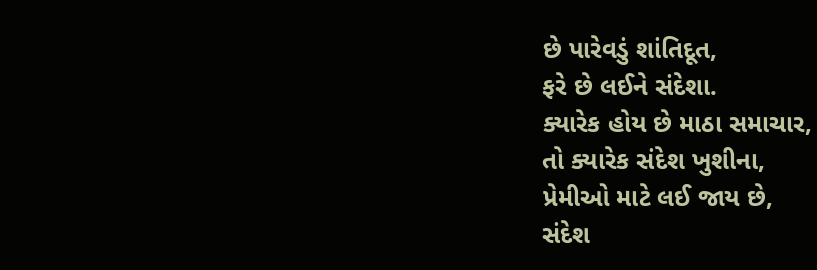છે પારેવડું શાંતિદૂત,
ફરે છે લઈને સંદેશા.
ક્યારેક હોય છે માઠા સમાચાર,
તો ક્યારેક સંદેશ ખુશીના,
પ્રેમીઓ માટે લઈ જાય છે,
સંદેશ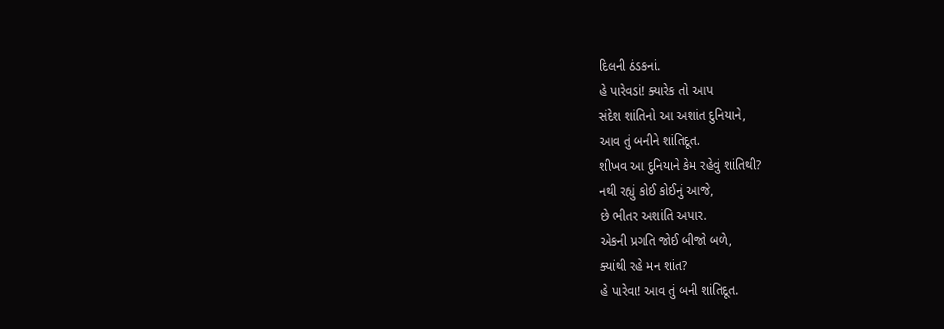દિલની ઠંડકનાં.
હે પારેવડાં! ક્યારેક તો આપ
સંદેશ શાંતિનો આ અશાંત દુનિયાને,
આવ તું બનીને શાંતિદૂત.
શીખવ આ દુનિયાને કેમ રહેવું શાંતિથી?
નથી રહ્યું કોઈ કોઈનું આજે,
છે ભીતર અશાંતિ અપાર.
એકની પ્રગતિ જોઈ બીજો બળે,
ક્યાંથી રહે મન શાંત?
હે પારેવા! આવ તું બની શાંતિદૂત.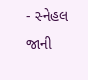- સ્નેહલ જાની